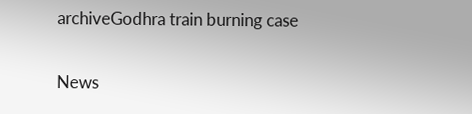archiveGodhra train burning case

News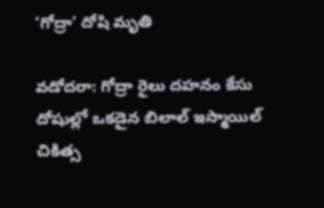‘గోద్రా’ దోషి మృతి

వడోదరా: గోద్రా రైలు దహనం కేసు దోషుల్లో ఒకడైన బిలాల్ ఇస్మాయిల్ చికిత్స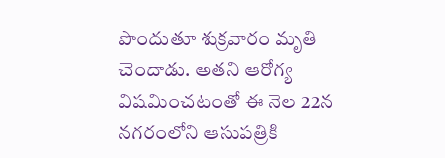పొందుతూ శుక్రవారం మృతి చెందాడు. అతని ఆరోగ్య విషమించటంతో ఈ నెల‌ 22న నగరంలోని ఆసుపత్రికి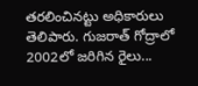తరలించినట్టు అధికారులు తెలిపారు. గుజరాత్ గోద్రాలో 2002లో జరిగిన రైలు...